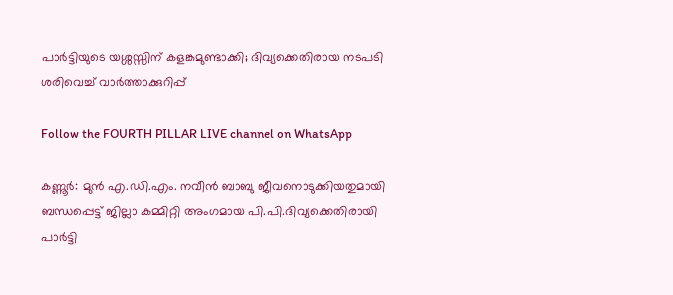പാർട്ടിയുടെ യശ്ശസ്സിന് കളങ്കമുണ്ടാക്കി; ദിവ്യക്കെതിരായ നടപടി ശരിവെച്ച് വാർത്താക്കുറിപ്പ്

Follow the FOURTH PILLAR LIVE channel on WhatsApp

കണ്ണൂർ: മുൻ എ.ഡി.എം. നവീൻ ബാബു ജീവനൊടുക്കിയതുമായി ബന്ധപ്പെട്ട് ജില്ലാ കമ്മിറ്റി അംഗമായ പി.പി.ദിവ്യക്കെതിരായി പാർട്ടി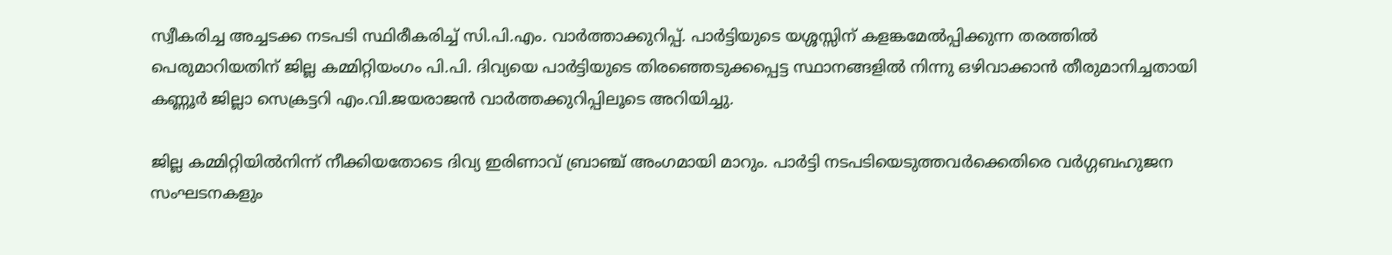സ്വീകരിച്ച അച്ചടക്ക നടപടി സ്ഥിരീകരിച്ച് സി.പി.എം. വാർത്താക്കുറിപ്പ്. പാർട്ടിയുടെ യശ്ശസ്സിന് കളങ്കമേൽപ്പിക്കുന്ന തരത്തിൽ പെരുമാറിയതിന് ജില്ല കമ്മിറ്റിയംഗം പി.പി. ദിവ്യയെ പാർട്ടിയുടെ തിരഞ്ഞെടുക്കപ്പെട്ട സ്ഥാനങ്ങളിൽ നിന്നു ഒഴിവാക്കാൻ തീരുമാനിച്ചതായി കണ്ണൂർ ജില്ലാ സെക്രട്ടറി എം.വി.ജയരാജൻ വാർത്തക്കുറിപ്പിലൂടെ അറിയിച്ചു.

ജില്ല കമ്മിറ്റിയിൽനിന്ന് നീക്കിയതോടെ ദിവ്യ ഇരിണാവ് ബ്രാഞ്ച് അംഗമായി മാറും. പാർട്ടി നടപടിയെടുത്തവർക്കെതിരെ വർഗ്ഗബഹുജന സംഘടനകളും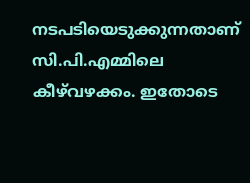നടപടിയെടുക്കുന്നതാണ് സി.പി.എമ്മിലെ കീഴ്‌വഴക്കം. ഇതോടെ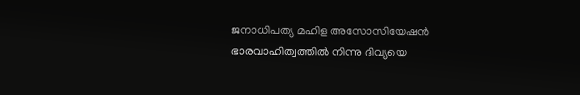ജനാധിപത്യ മഹിള അസോസിയേഷൻ ഭാരവാഹിത്വത്തിൽ നിന്നു ദിവ്യയെ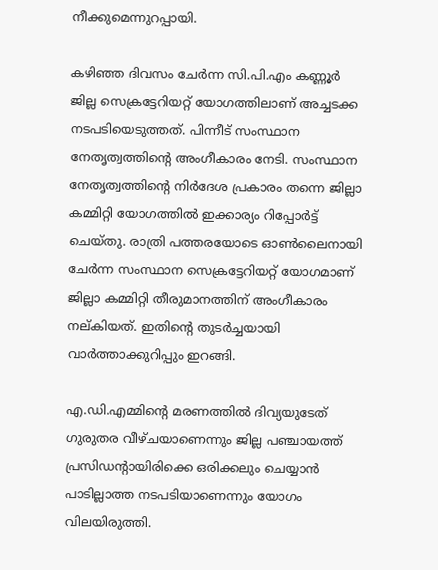നീക്കുമെന്നുറപ്പായി.

കഴിഞ്ഞ ദിവസം ചേർന്ന സി.പി.എം കണ്ണൂർ ജില്ല സെക്രട്ടേറിയറ്റ് യോഗത്തിലാണ് അച്ചടക്ക നടപടിയെടുത്തത്. പിന്നീട് സംസ്ഥാന നേതൃത്വത്തിന്റെ അംഗീകാരം നേടി. സംസ്ഥാന നേതൃത്വത്തിന്റെ നിർദേശ പ്രകാരം തന്നെ ജില്ലാ കമ്മിറ്റി യോഗത്തിൽ ഇക്കാര്യം റിപ്പോർട്ട് ചെയ്തു. രാത്രി പത്തരയോടെ ഓൺലൈനായി ചേർന്ന സംസ്ഥാന സെക്രട്ടേറിയറ്റ് യോഗമാണ് ജില്ലാ കമ്മിറ്റി തീരുമാനത്തിന് അംഗീകാരം നല്കിയത്. ഇതിന്റെ തുടർച്ചയായി വാർത്താക്കുറിപ്പും ഇറങ്ങി.

എ.ഡി.എമ്മിന്റെ മരണത്തിൽ ദിവ്യയുടേത് ഗുരുതര വീഴ്ചയാണെന്നും ജില്ല പഞ്ചായത്ത് പ്രസിഡന്റായിരിക്കെ ഒരിക്കലും ചെയ്യാൻ പാടില്ലാത്ത നടപടിയാണെന്നും യോഗം വിലയിരുത്തി.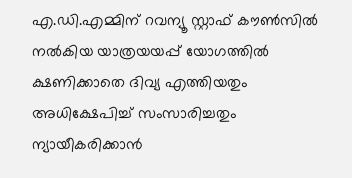എ.ഡി.എമ്മിന് റവന്യൂ സ്റ്റാഫ് കൗൺസിൽ നൽകിയ യാത്രയയപ്പ് യോഗത്തിൽ ക്ഷണിക്കാതെ ദിവ്യ എത്തിയതും അധിക്ഷേപിച്ച് സംസാരിച്ചതും ന്യായീകരിക്കാൻ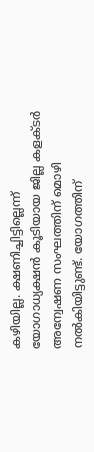കഴിയില്ല. ക്ഷണിച്ചിട്ടില്ലെന്ന് യോഗാധ്യക്ഷൻ കൂടിയായ ജില്ല കളക്ടർ അന്വേഷണ സംഘത്തിന് മൊഴി നൽകിയിട്ടുണ്ട്. യോഗത്തിന്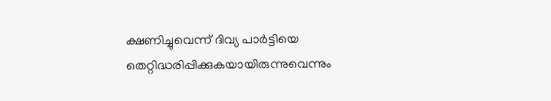ക്ഷണിച്ചുവെന്ന് ദിവ്യ പാർട്ടിയെ തെറ്റിദ്ധരിപ്പിക്കുകയായിരുന്നുവെന്നും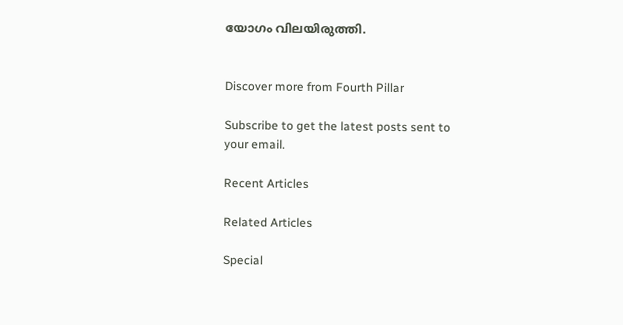യോഗം വിലയിരുത്തി.


Discover more from Fourth Pillar

Subscribe to get the latest posts sent to your email.

Recent Articles

Related Articles

Special